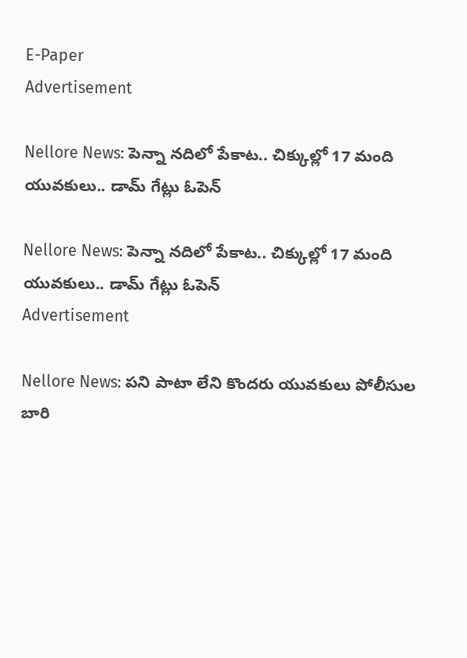E-Paper
Advertisement

Nellore News: పెన్నా నదిలో పేకాట.. చిక్కుల్లో 17 మంది యువకులు.. డామ్ గేట్లు ఓపెన్

Nellore News: పెన్నా నదిలో పేకాట.. చిక్కుల్లో 17 మంది యువకులు.. డామ్ గేట్లు ఓపెన్
Advertisement

Nellore News: పని పాటా లేని కొందరు యువకులు పోలీసుల బారి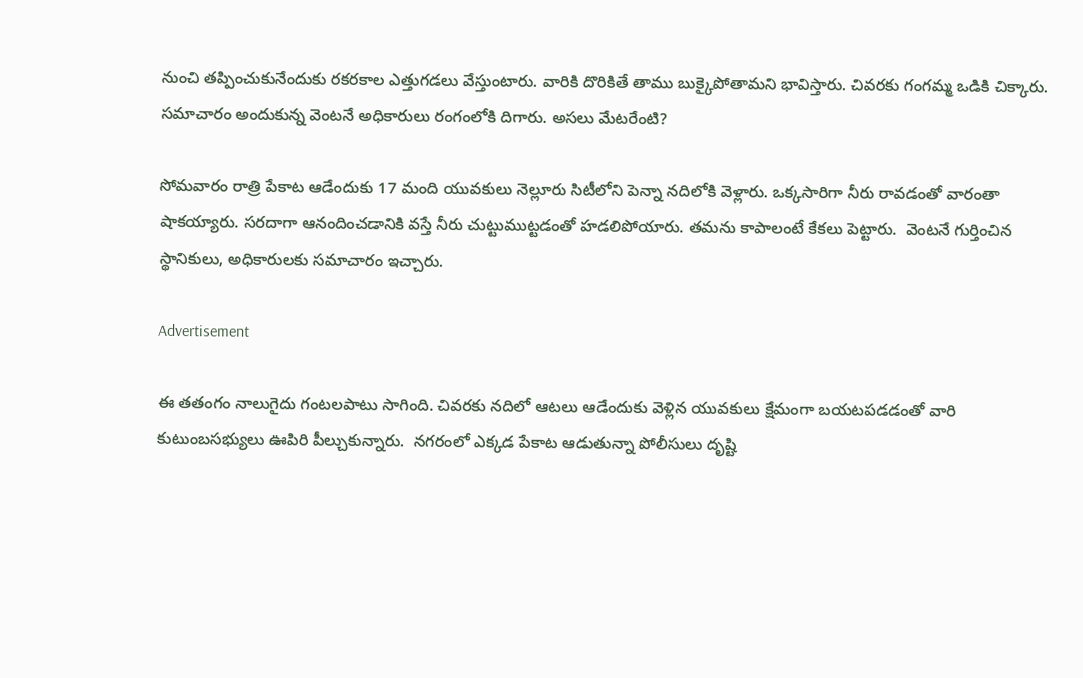నుంచి తప్పించుకునేందుకు రకరకాల ఎత్తుగడలు వేస్తుంటారు. వారికి దొరికితే తాము బుక్కైపోతామని భావిస్తారు. చివరకు గంగమ్మ ఒడికి చిక్కారు. సమాచారం అందుకున్న వెంటనే అధికారులు రంగంలోకి దిగారు. అసలు మేటరేంటి?

సోమవారం రాత్రి పేకాట ఆడేందుకు 17 మంది యువకులు నెల్లూరు సిటీలోని పెన్నా నదిలోకి వెళ్లారు. ఒక్కసారిగా నీరు రావడంతో వారంతా షాకయ్యారు. సరదాగా ఆనందించడానికి వస్తే నీరు చుట్టుముట్టడంతో హడలిపోయారు. తమను కాపాలంటే కేకలు పెట్టారు.  వెంటనే గుర్తించిన స్థానికులు, అధికారులకు సమాచారం ఇచ్చారు.

Advertisement

ఈ తతంగం నాలుగైదు గంటలపాటు సాగింది. చివరకు నదిలో ఆటలు ఆడేందుకు వెళ్లిన యువకులు క్షేమంగా బయటపడడంతో వారి కుటుంబసభ్యులు ఊపిరి పీల్చుకున్నారు.  నగరంలో ఎక్కడ పేకాట ఆడుతున్నా పోలీసులు దృష్టి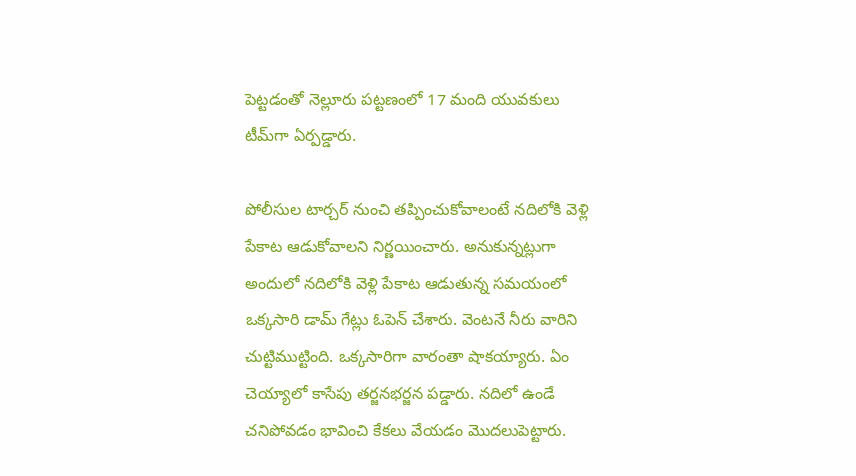పెట్టడంతో నెల్లూరు పట్టణంలో 17 మంది యువకులు టీమ్‌గా ఏర్పడ్డారు.

పోలీసుల టార్చర్ నుంచి తప్పించుకోవాలంటే నదిలోకి వెళ్లి పేకాట ఆడుకోవాలని నిర్ణయించారు. అనుకున్నట్లుగా అందులో నదిలోకి వెళ్లి పేకాట ఆడుతున్న సమయంలో ఒక్కసారి డామ్ గేట్లు ఓపెన్ చేశారు. వెంటనే నీరు వారిని చుట్టిముట్టింది. ఒక్కసారిగా వారంతా షాకయ్యారు. ఏం చెయ్యాలో కాసేపు తర్జనభర్జన పడ్డారు. నదిలో ఉండే చనిపోవడం భావించి కేకలు వేయడం మొదలుపెట్టారు.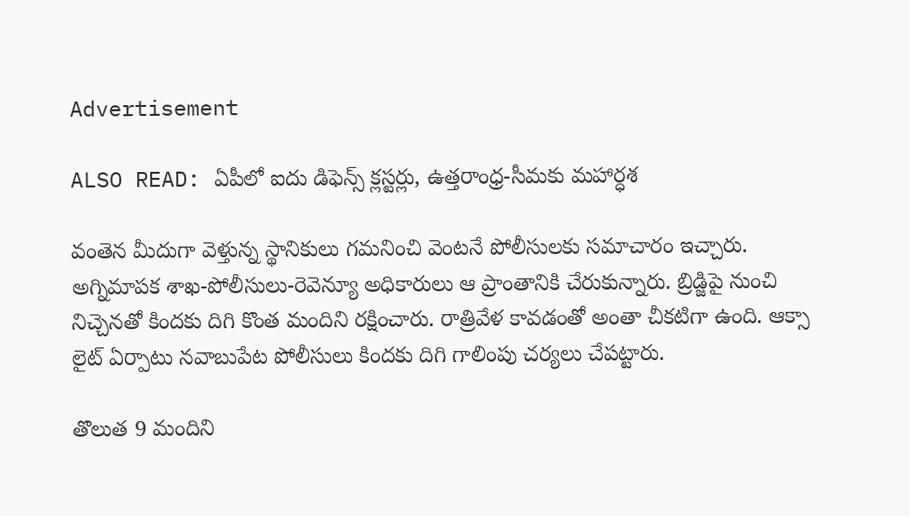Advertisement

ALSO READ: ఏపీలో ఐదు డిఫెన్స్ క్లస్టర్లు, ఉత్తరాంధ్ర-సీమకు మహార్ధశ

వంతెన మీదుగా వెళ్తున్న స్థానికులు గమనించి వెంటనే పోలీసులకు సమాచారం ఇచ్చారు. అగ్నిమాపక శాఖ-పోలీసులు-రెవెన్యూ అధికారులు ఆ ప్రాంతానికి చేరుకున్నారు. బ్రిడ్జిపై నుంచి నిచ్చెనతో కిందకు దిగి కొంత మందిని రక్షించారు. రాత్రివేళ కావడంతో అంతా చీకటిగా ఉంది. ఆక్సా లైట్‌ ఏర్పాటు నవాబుపేట పోలీసులు కిందకు దిగి గాలింపు చర్యలు చేపట్టారు.

తొలుత 9 మందిని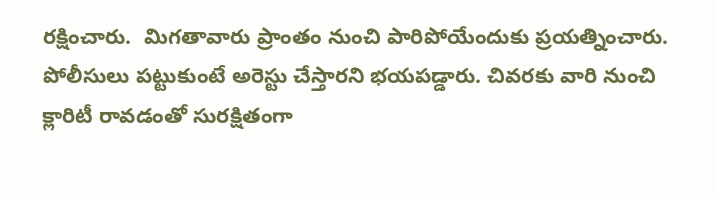రక్షించారు.  మిగతావారు ప్రాంతం నుంచి పారిపోయేందుకు ప్రయత్నించారు. పోలీసులు పట్టుకుంటే అరెస్టు చేస్తారని భయపడ్డారు. చివరకు వారి నుంచి క్లారిటీ రావడంతో సురక్షితంగా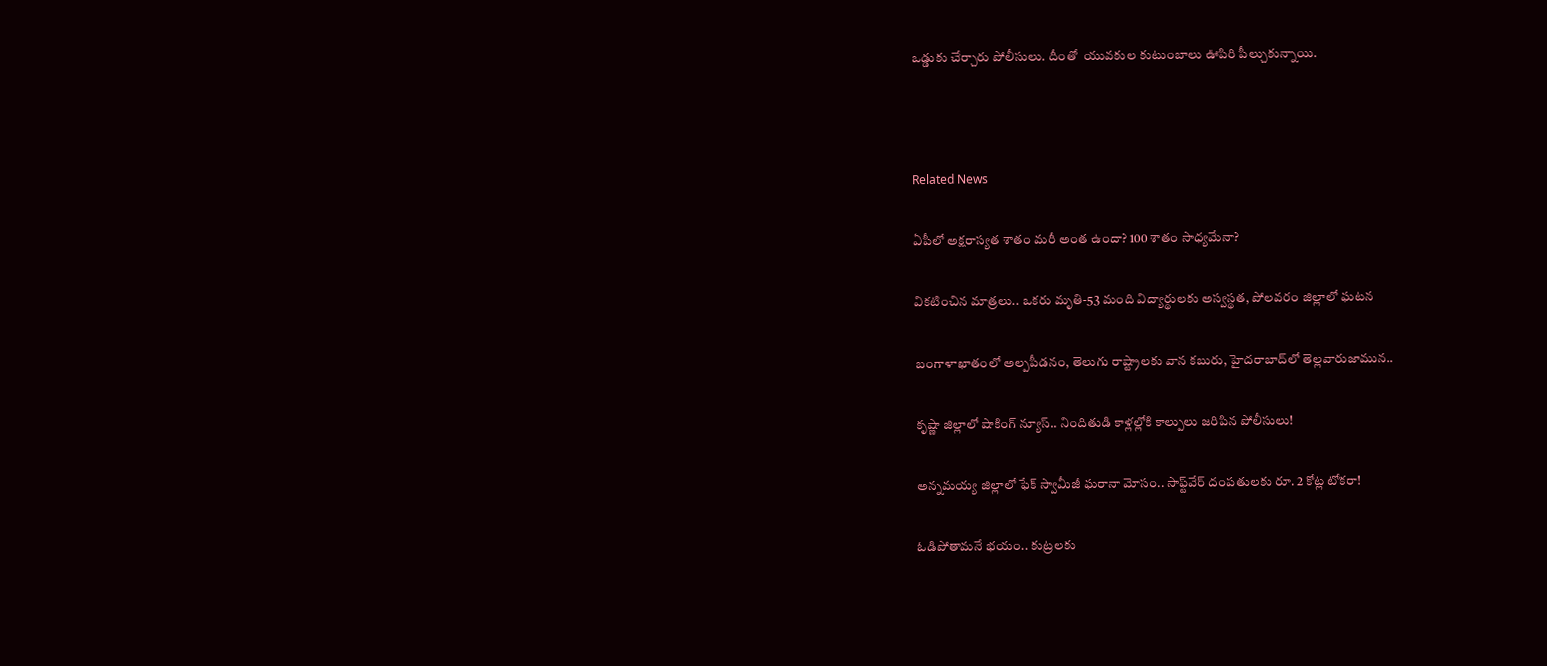ఒడ్డుకు చేర్చారు పోలీసులు. దీంతో  యువకుల కుటుంబాలు ఊపిరి పీల్చుకున్నాయి.



Related News

ఏపీలో అక్షరాస్యత శాతం మరీ అంత ఉందా? 100 శాతం సాధ్యమేనా?

వికటించిన మాత్రలు.. ఒకరు మృతి-53 మంది విద్యార్థులకు అస్వస్థత, పోలవరం జిల్లాలో ఘటన

బంగాళాఖాతంలో అల్పపీడనం, తెలుగు రాష్ట్రాలకు వాన కబురు, హైదరాబాద్‌లో తెల్లవారుజామున..

కృష్ణా జిల్లాలో షాకింగ్ న్యూస్.. నిందితుడి కాళ్లల్లోకి కాల్పులు జరిపిన పోలీసులు!

అన్నమయ్య జిల్లాలో ఫేక్ స్వామీజీ ఘరానా మోసం.. సాఫ్ట్‌వేర్ దంపతులకు రూ. 2 కోట్ల టోకరా!

ఓడిపోతామనే భయం.. కుట్రలకు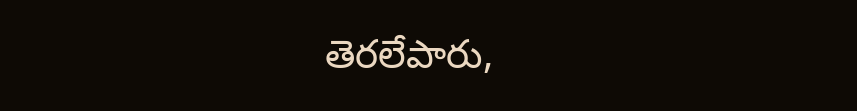తెరలేపారు,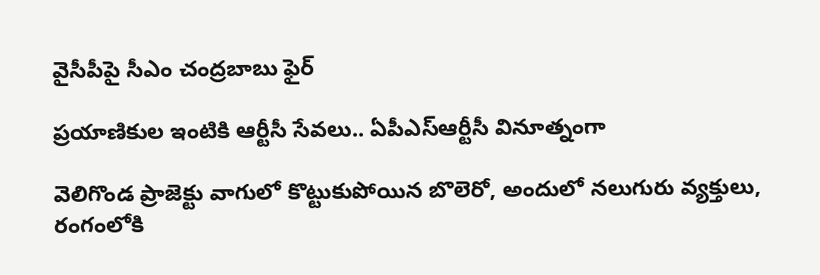వైసీపీపై సీఎం చంద్రబాబు ఫైర్

ప్రయాణికుల ఇంటికి ఆర్టీసీ సేవలు.. ఏపీఎస్ఆర్టీసీ వినూత్నంగా

వెలిగొండ ప్రాజెక్టు వాగులో కొట్టుకుపోయిన బొలెరో, అందులో నలుగురు వ్యక్తులు, రంగంలోకి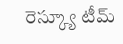రెస్క్యూ టీమ్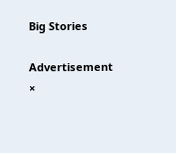Big Stories

Advertisement
×